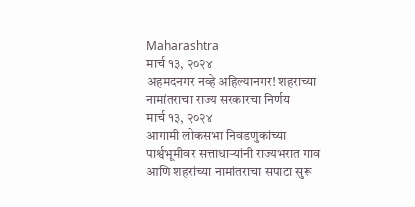Maharashtra
मार्च १३, २०२४
अहमदनगर नव्हे अहिल्यानगर! शहराच्या नामांतराचा राज्य सरकारचा निर्णय
मार्च १३, २०२४
आगामी लोकसभा निवडणुकांच्या पार्श्वभूमीवर सत्ताधाऱ्यांनी राज्यभरात गाव आणि शहरांच्या नामांतराचा सपाटा सुरू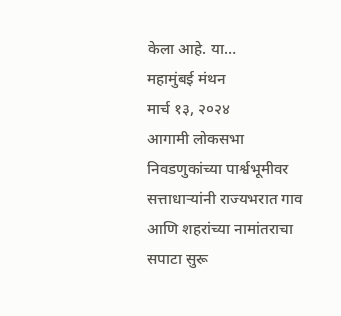केला आहे. या…
महामुंबई मंथन
मार्च १३, २०२४
आगामी लोकसभा निवडणुकांच्या पार्श्वभूमीवर सत्ताधाऱ्यांनी राज्यभरात गाव आणि शहरांच्या नामांतराचा सपाटा सुरू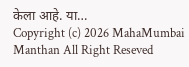केला आहे. या…
Copyright (c) 2026 MahaMumbai Manthan All Right Reseved